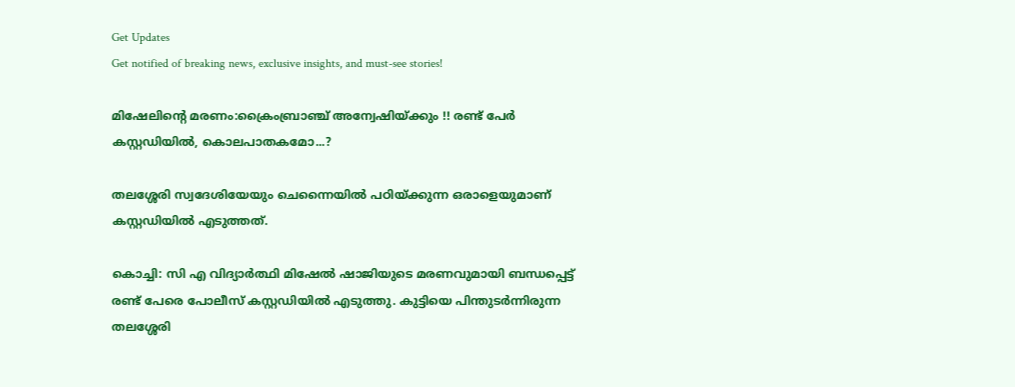Get Updates
Get notified of breaking news, exclusive insights, and must-see stories!

മിഷേലിന്റെ മരണം:ക്രൈംബ്രാഞ്ച് അന്വേഷിയ്ക്കും !! രണ്ട് പേർ കസ്റ്റഡിയിൽ, കൊലപാതകമോ...?

തലശ്ശേരി സ്വദേശിയേയും ചെന്നൈയില്‍ പഠിയ്ക്കുന്ന ഒരാളെയുമാണ് കസ്റ്റഡിയില്‍ എടുത്തത്.

കൊച്ചി: സി എ വിദ്യാര്‍ത്ഥി മിഷേല്‍ ഷാജിയുടെ മരണവുമായി ബന്ധപ്പെട്ട് രണ്ട് പേരെ പോലീസ് കസ്റ്റഡിയില്‍ എടുത്തു. കുട്ടിയെ പിന്തുടര്‍ന്നിരുന്ന തലശ്ശേരി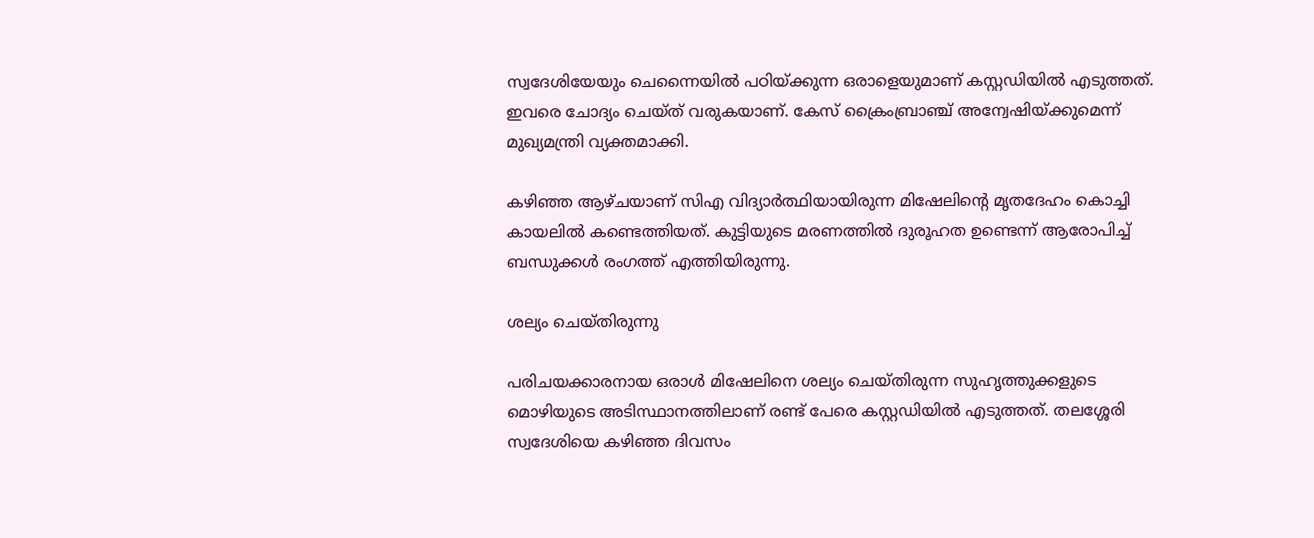സ്വദേശിയേയും ചെന്നൈയില്‍ പഠിയ്ക്കുന്ന ഒരാളെയുമാണ് കസ്റ്റഡിയില്‍ എടുത്തത്. ഇവരെ ചോദ്യം ചെയ്ത് വരുകയാണ്. കേസ് ക്രൈംബ്രാഞ്ച് അന്വേഷിയ്ക്കുമെന്ന് മുഖ്യമന്ത്രി വ്യക്തമാക്കി.

കഴിഞ്ഞ ആഴ്ചയാണ് സിഎ വിദ്യാര്‍ത്ഥിയായിരുന്ന മിഷേലിന്റെ മൃതദേഹം കൊച്ചി കായലില്‍ കണ്ടെത്തിയത്. കുട്ടിയുടെ മരണത്തില്‍ ദുരൂഹത ഉണ്ടെന്ന് ആരോപിച്ച് ബന്ധുക്കള്‍ രംഗത്ത് എത്തിയിരുന്നു.

ശല്യം ചെയ്തിരുന്നു

പരിചയക്കാരനായ ഒരാള്‍ മിഷേലിനെ ശല്യം ചെയ്തിരുന്ന സുഹൃത്തുക്കളുടെ മൊഴിയുടെ അടിസ്ഥാനത്തിലാണ് രണ്ട് പേരെ കസ്റ്റഡിയില്‍ എടുത്തത്. തലശ്ശേരി സ്വദേശിയെ കഴിഞ്ഞ ദിവസം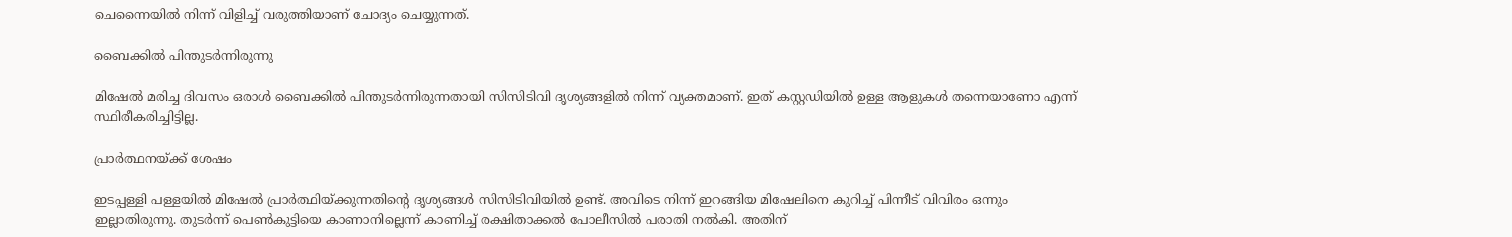ചെന്നൈയില്‍ നിന്ന് വിളിച്ച് വരുത്തിയാണ് ചോദ്യം ചെയ്യുന്നത്.

ബൈക്കില്‍ പിന്തുടര്‍ന്നിരുന്നു

മിഷേല്‍ മരിച്ച ദിവസം ഒരാള്‍ ബൈക്കില്‍ പിന്തുടര്‍ന്നിരുന്നതായി സിസിടിവി ദൃശ്യങ്ങളില്‍ നിന്ന് വ്യക്തമാണ്. ഇത് കസ്റ്റഡിയില്‍ ഉള്ള ആളുകള്‍ തന്നെയാണോ എന്ന് സ്ഥിരീകരിച്ചിട്ടില്ല.

പ്രാര്‍ത്ഥനയ്ക്ക് ശേഷം

ഇടപ്പള്ളി പള്ളയില്‍ മിഷേല്‍ പ്രാര്‍ത്ഥിയ്ക്കുന്നതിന്റെ ദൃശ്യങ്ങള്‍ സിസിടിവിയില്‍ ഉണ്ട്. അവിടെ നിന്ന് ഇറങ്ങിയ മിഷേലിനെ കുറിച്ച് പിന്നീട് വിവിരം ഒന്നും ഇല്ലാതിരുന്നു. തുടര്‍ന്ന് പെണ്‍കുട്ടിയെ കാണാനില്ലെന്ന് കാണിച്ച് രക്ഷിതാക്കല്‍ പോലീസില്‍ പരാതി നല്‍കി. അതിന്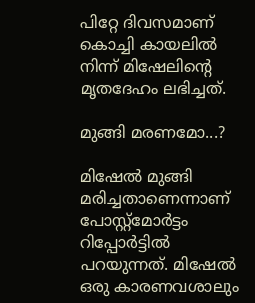പിറ്റേ ദിവസമാണ് കൊച്ചി കായലില്‍ നിന്ന് മിഷേലിന്റെ മൃതദേഹം ലഭിച്ചത്.

മുങ്ങി മരണമോ...?

മിഷേല്‍ മുങ്ങി മരിച്ചതാണെന്നാണ് പോസ്റ്റ്‌മോര്‍ട്ടം റിപ്പോര്‍ട്ടില്‍ പറയുന്നത്. മിഷേല്‍ ഒരു കാരണവശാലും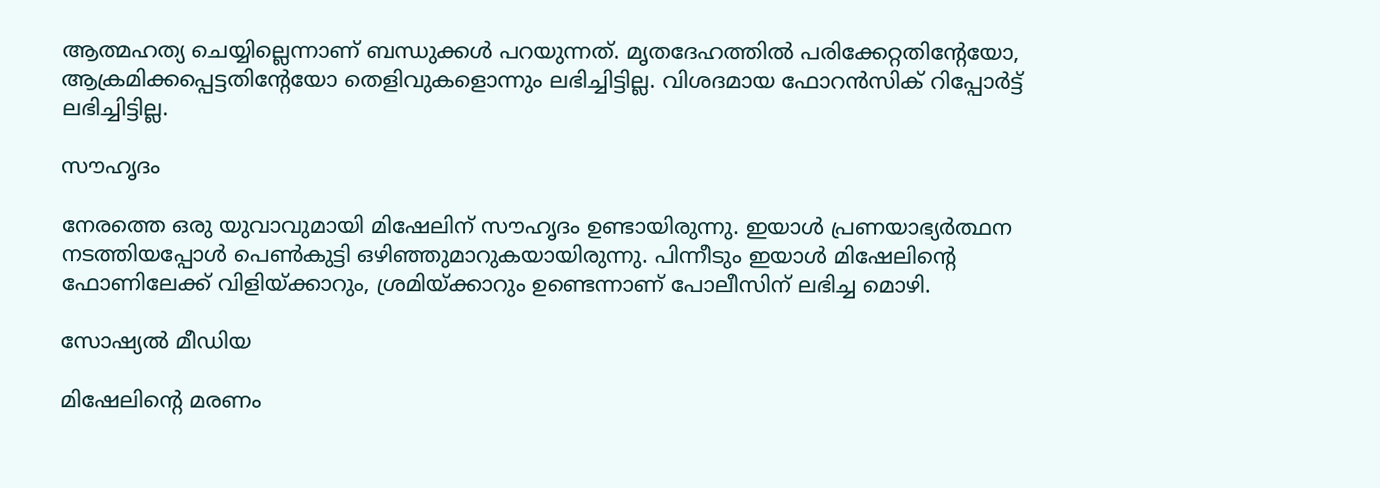ആത്മഹത്യ ചെയ്യില്ലെന്നാണ് ബന്ധുക്കള്‍ പറയുന്നത്. മൃതദേഹത്തില്‍ പരിക്കേറ്റതിന്റേയോ, ആക്രമിക്കപ്പെട്ടതിന്റേയോ തെളിവുകളൊന്നും ലഭിച്ചിട്ടില്ല. വിശദമായ ഫോറന്‍സിക് റിപ്പോര്‍ട്ട് ലഭിച്ചിട്ടില്ല.

സൗഹൃദം

നേരത്തെ ഒരു യുവാവുമായി മിഷേലിന് സൗഹൃദം ഉണ്ടായിരുന്നു. ഇയാള്‍ പ്രണയാഭ്യര്‍ത്ഥന നടത്തിയപ്പോള്‍ പെണ്‍കുട്ടി ഒഴിഞ്ഞുമാറുകയായിരുന്നു. പിന്നീടും ഇയാള്‍ മിഷേലിന്റെ ഫോണിലേക്ക് വിളിയ്ക്കാറും, ശ്രമിയ്ക്കാറും ഉണ്ടെന്നാണ് പോലീസിന് ലഭിച്ച മൊഴി.

സോഷ്യല്‍ മീഡിയ

മിഷേലിന്റെ മരണം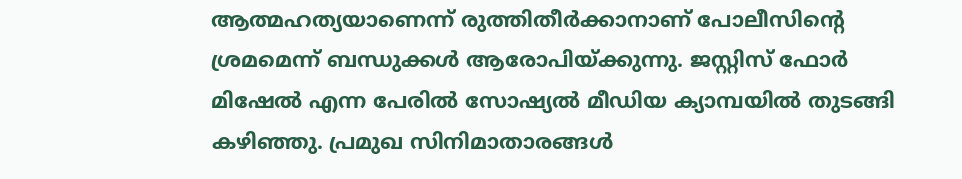ആത്മഹത്യയാണെന്ന് രുത്തിതീര്‍ക്കാനാണ് പോലീസിന്റെ ശ്രമമെന്ന് ബന്ധുക്കള്‍ ആരോപിയ്ക്കുന്നു. ജസ്റ്റിസ് ഫോര്‍ മിഷേല്‍ എന്ന പേരില്‍ സോഷ്യല്‍ മീഡിയ ക്യാമ്പയില്‍ തുടങ്ങി കഴിഞ്ഞു. പ്രമുഖ സിനിമാതാരങ്ങള്‍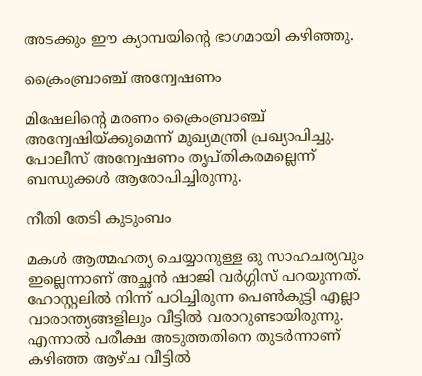അടക്കും ഈ ക്യാമ്പയിന്റെ ഭാഗമായി കഴിഞ്ഞു.

ക്രൈംബ്രാഞ്ച് അന്വേഷണം

മിഷേലിന്റെ മരണം ക്രൈംബ്രാഞ്ച് അന്വേഷിയ്ക്കുമെന്ന് മുഖ്യമന്ത്രി പ്രഖ്യാപിച്ചു. പോലീസ് അന്വേഷണം തൃപ്തികരമല്ലെന്ന് ബന്ധുക്കൾ ആരോപിച്ചിരുന്നു.

നീതി തേടി കുടുംബം

മകൾ ആത്മഹത്യ ചെയ്യാനുള്ള ഒു സാഹചര്യവും ഇല്ലെന്നാണ് അച്ഛൻ ഷാജി വർഗ്ഗിസ് പറയുന്നത്. ഹോസ്റ്റലിൽ നിന്ന് പഠിച്ചിരുന്ന പെൺകുട്ടി എല്ലാ വാരാന്ത്യങ്ങളിലും വീട്ടിൽ വരാറുണ്ടായിരുന്നു. എന്നാൽ പരീക്ഷ അടുത്തതിനെ തുടർന്നാണ് കഴിഞ്ഞ ആഴ്ച വീട്ടിൽ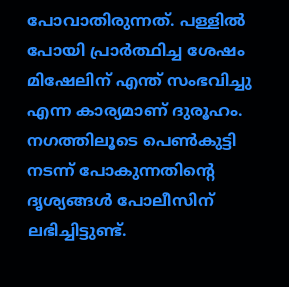പോവാതിരുന്നത്. പള്ളിൽ പോയി പ്രാർത്ഥിച്ച ശേഷം മിഷേലിന് എന്ത് സംഭവിച്ചു എന്ന കാര്യമാണ് ദുരൂഹം. നഗത്തിലൂടെ പെൺകുട്ടി നടന്ന് പോകുന്നതിന്റെ ദൃശ്യങ്ങൾ പോലീസിന് ലഭിച്ചിട്ടുണ്ട്.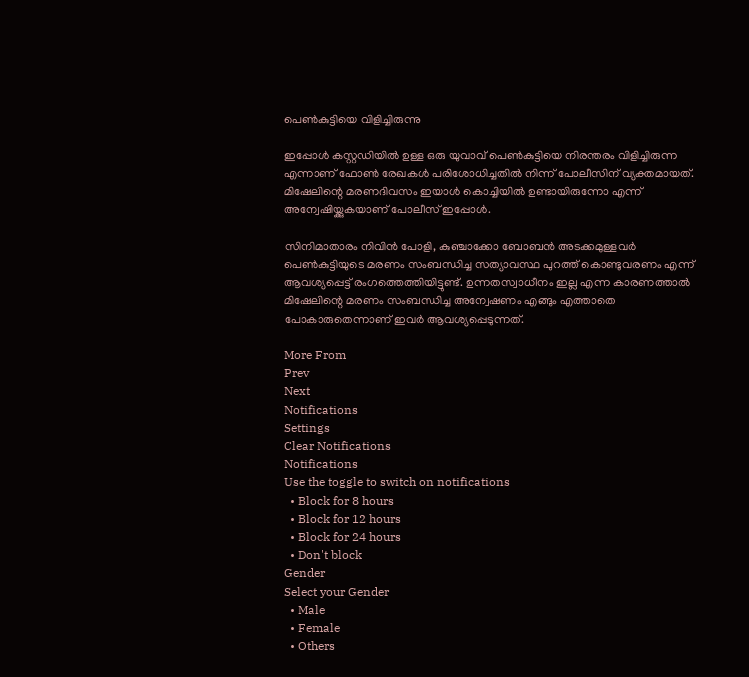പെൺകുട്ടിയെ വിളിച്ചിരുന്നു

ഇപ്പോൾ കസ്റ്റഡിയിൽ ഉള്ള ഒരു യുവാവ് പെൺകുട്ടിയെ നിരന്തരം വിളിച്ചിരുന്ന എന്നാണ് ഫോൺ രേഖകൾ പരിശോധിച്ചതിൽ നിന്ന് പോലീസിന് വ്യക്തമായത്. മിഷേലിന്റെ മരണദിവസം ഇയാൾ കൊച്ചിയിൽ ഉണ്ടായിരുന്നോ എന്ന് അന്വേഷിയ്ക്കുകയാണ് പോലീസ് ഇപ്പോൾ.

സിനിമാതാരം നിവിൻ പോളി, കുഞ്ചാക്കോ ബോബൻ അടക്കമുള്ളവർ പെൺകുട്ടിയുടെ മരണം സംബന്ധിച്ച സത്യാവസ്ഥ പുറത്ത് കൊണ്ടുവരണം എന്ന് ആവശ്യപ്പെട്ട് രംഗത്തെത്തിയിട്ടുണ്ട്. ഉന്നതസ്വാധീനം ഇല്ല എന്ന കാരണത്താൽ മിഷേലിന്റെ മരണം സംബന്ധിച്ച അന്വേഷണം എങ്ങും എത്താതെ പോകാരുതെന്നാണ് ഇവർ ആവശ്യപ്പെടുന്നത്.

More From
Prev
Next
Notifications
Settings
Clear Notifications
Notifications
Use the toggle to switch on notifications
  • Block for 8 hours
  • Block for 12 hours
  • Block for 24 hours
  • Don't block
Gender
Select your Gender
  • Male
  • Female
  • Others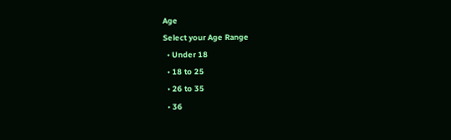Age
Select your Age Range
  • Under 18
  • 18 to 25
  • 26 to 35
  • 36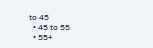to 45
  • 45 to 55
  • 55+